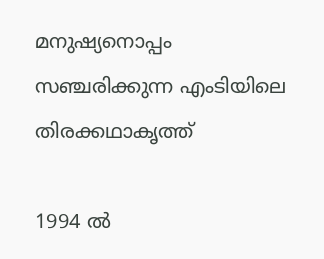മനുഷ്യനൊപ്പം സഞ്ചരിക്കുന്ന എംടിയിലെ തിരക്കഥാകൃത്ത്

1994 ല്‍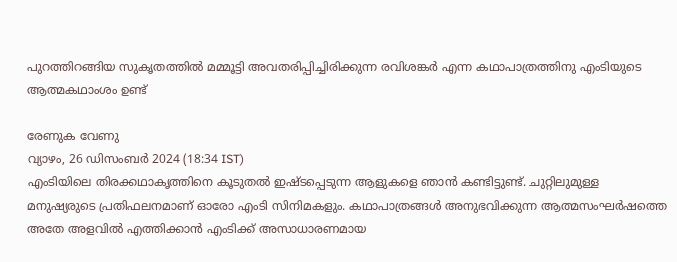പുറത്തിറങ്ങിയ സുകൃതത്തില്‍ മമ്മൂട്ടി അവതരിപ്പിച്ചിരിക്കുന്ന രവിശങ്കര്‍ എന്ന കഥാപാത്രത്തിനു എംടിയുടെ ആത്മകഥാംശം ഉണ്ട്

രേണുക വേണു
വ്യാഴം, 26 ഡിസം‌ബര്‍ 2024 (18:34 IST)
എംടിയിലെ തിരക്കഥാകൃത്തിനെ കൂടുതല്‍ ഇഷ്ടപ്പെടുന്ന ആളുകളെ ഞാന്‍ കണ്ടിട്ടുണ്ട്. ചുറ്റിലുമുള്ള മനുഷ്യരുടെ പ്രതിഫലനമാണ് ഓരോ എംടി സിനിമകളും. കഥാപാത്രങ്ങള്‍ അനുഭവിക്കുന്ന ആത്മസംഘര്‍ഷത്തെ അതേ അളവില്‍ എത്തിക്കാന്‍ എംടിക്ക് അസാധാരണമായ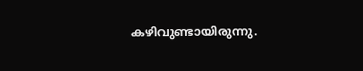കഴിവുണ്ടായിരുന്നു.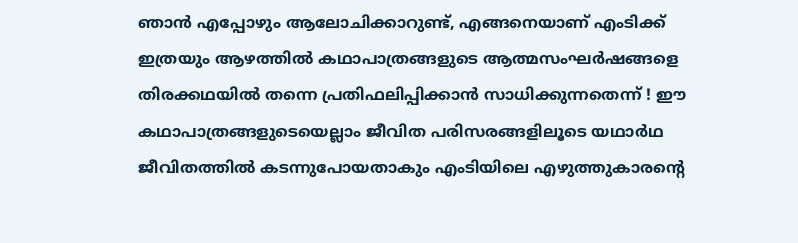ഞാന്‍ എപ്പോഴും ആലോചിക്കാറുണ്ട്, എങ്ങനെയാണ് എംടിക്ക് ഇത്രയും ആഴത്തില്‍ കഥാപാത്രങ്ങളുടെ ആത്മസംഘര്‍ഷങ്ങളെ തിരക്കഥയില്‍ തന്നെ പ്രതിഫലിപ്പിക്കാന്‍ സാധിക്കുന്നതെന്ന് ! ഈ കഥാപാത്രങ്ങളുടെയെല്ലാം ജീവിത പരിസരങ്ങളിലൂടെ യഥാര്‍ഥ ജീവിതത്തില്‍ കടന്നുപോയതാകും എംടിയിലെ എഴുത്തുകാരന്റെ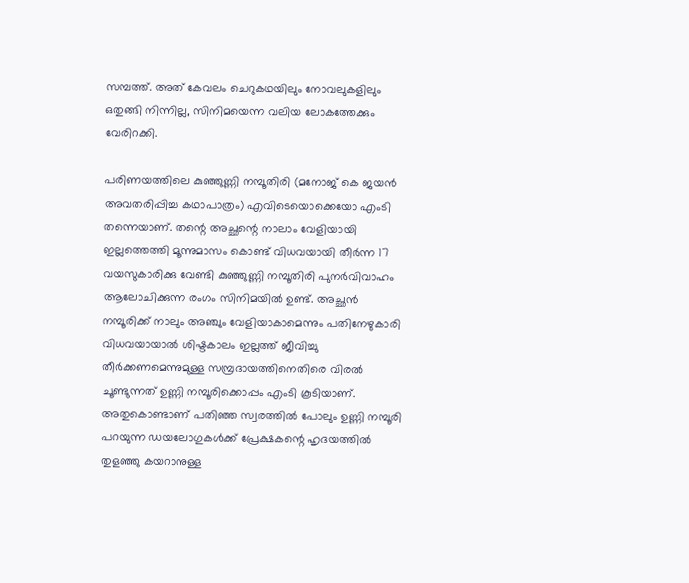സമ്പത്ത്. അത് കേവലം ചെറുകഥയിലും നോവലുകളിലും ഒതുങ്ങി നിന്നില്ല, സിനിമയെന്ന വലിയ ലോകത്തേക്കും വേരിറക്കി.

പരിണയത്തിലെ കുഞ്ഞുണ്ണി നമ്പൂതിരി (മനോജ് കെ ജയന്‍ അവതരിപ്പിച്ച കഥാപാത്രം) എവിടെയൊക്കെയോ എംടി തന്നെയാണ്. തന്റെ അച്ഛന്റെ നാലാം വേളിയായി ഇല്ലത്തെത്തി മൂന്നുമാസം കൊണ്ട് വിധവയായി തീര്‍ന്ന 17 വയസുകാരിക്കു വേണ്ടി കുഞ്ഞുണ്ണി നമ്പൂതിരി പുനര്‍വിവാഹം ആലോചിക്കുന്ന രംഗം സിനിമയില്‍ ഉണ്ട്. അച്ഛന്‍ നമ്പൂരിക്ക് നാലും അഞ്ചും വേളിയാകാമെന്നും പതിനേഴുകാരി വിധവയായാല്‍ ശിഷ്ടകാലം ഇല്ലത്ത് ജീവിച്ചു തീര്‍ക്കണമെന്നുമുള്ള സമ്പ്രദായത്തിനെതിരെ വിരല്‍ ചൂണ്ടുന്നത് ഉണ്ണി നമ്പൂരിക്കൊപ്പം എംടി കൂടിയാണ്. അതുകൊണ്ടാണ് പതിഞ്ഞ സ്വരത്തില്‍ പോലും ഉണ്ണി നമ്പൂരി പറയുന്ന ഡയലോഗുകള്‍ക്ക് പ്രേക്ഷകന്റെ ഹൃദയത്തില്‍ തുളഞ്ഞു കയറാനുള്ള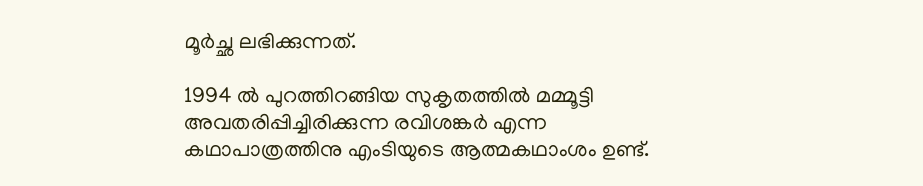മൂര്‍ച്ഛ ലഭിക്കുന്നത്.

1994 ല്‍ പുറത്തിറങ്ങിയ സുകൃതത്തില്‍ മമ്മൂട്ടി അവതരിപ്പിച്ചിരിക്കുന്ന രവിശങ്കര്‍ എന്ന കഥാപാത്രത്തിനു എംടിയുടെ ആത്മകഥാംശം ഉണ്ട്.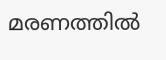മരണത്തില്‍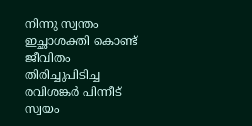നിന്നു സ്വന്തം ഇച്ഛാശക്തി കൊണ്ട് ജീവിതം തിരിച്ചുപിടിച്ച രവിശങ്കര്‍ പിന്നീട് സ്വയം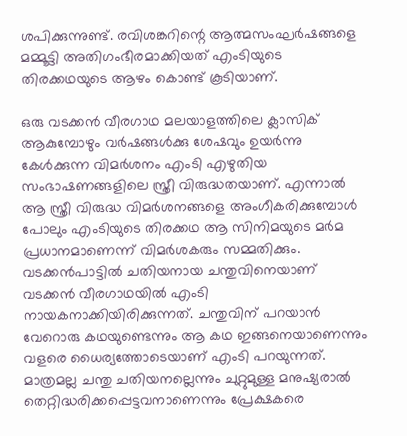ശപിക്കുന്നുണ്ട്. രവിശങ്കറിന്റെ ആത്മസംഘര്‍ഷങ്ങളെ മമ്മൂട്ടി അതിഗംഭീരമാക്കിയത് എംടിയുടെ തിരക്കഥയുടെ ആഴം കൊണ്ട് കൂടിയാണ്.

ഒരു വടക്കന്‍ വീരഗാഥ മലയാളത്തിലെ ക്ലാസിക് ആകുമ്പോഴും വര്‍ഷങ്ങള്‍ക്കു ശേഷവും ഉയര്‍ന്നു കേള്‍ക്കുന്ന വിമര്‍ശനം എംടി എഴുതിയ സംഭാഷണങ്ങളിലെ സ്ത്രീ വിരുദ്ധതയാണ്. എന്നാല്‍ ആ സ്ത്രീ വിരുദ്ധ വിമര്‍ശനങ്ങളെ അംഗീകരിക്കുമ്പോള്‍ പോലും എംടിയുടെ തിരക്കഥ ആ സിനിമയുടെ മര്‍മ പ്രധാനമാണെന്ന് വിമര്‍ശകരും സമ്മതിക്കും. വടക്കന്‍പാട്ടില്‍ ചതിയനായ ചന്തുവിനെയാണ് വടക്കന്‍ വീരഗാഥയില്‍ എംടി നായകനാക്കിയിരിക്കുന്നത്. ചന്തുവിന് പറയാന്‍ വേറൊരു കഥയുണ്ടെന്നും ആ കഥ ഇങ്ങനെയാണെന്നും വളരെ ധൈര്യത്തോടെയാണ് എംടി പറയുന്നത്. മാത്രമല്ല ചന്തു ചതിയനല്ലെന്നും ചുറ്റുമുള്ള മനുഷ്യരാല്‍ തെറ്റിദ്ധരിക്കപ്പെട്ടവനാണെന്നും പ്രേക്ഷകരെ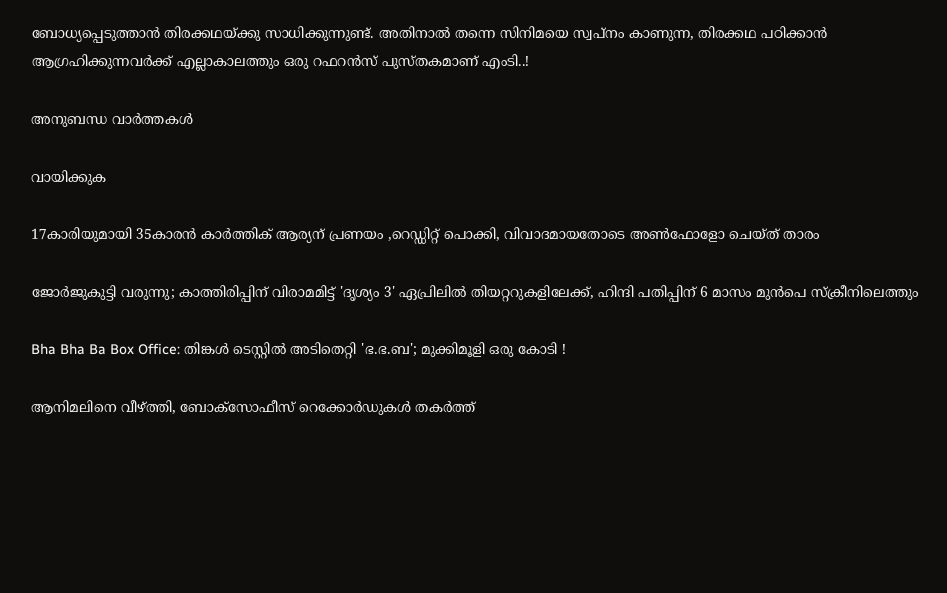ബോധ്യപ്പെടുത്താന്‍ തിരക്കഥയ്ക്കു സാധിക്കുന്നുണ്ട്. അതിനാല്‍ തന്നെ സിനിമയെ സ്വപ്‌നം കാണുന്ന, തിരക്കഥ പഠിക്കാന്‍ ആഗ്രഹിക്കുന്നവര്‍ക്ക് എല്ലാകാലത്തും ഒരു റഫറന്‍സ് പുസ്തകമാണ് എംടി..!

അനുബന്ധ വാര്‍ത്തകള്‍

വായിക്കുക

17കാരിയുമായി 35കാരൻ കാർത്തിക് ആര്യന് പ്രണയം ,റെഡ്ഡിറ്റ് പൊക്കി, വിവാദമായതോടെ അൺഫോളോ ചെയ്ത് താരം

ജോർജുകുട്ടി വരുന്നു; കാത്തിരിപ്പിന് വിരാമമിട്ട് 'ദൃശ്യം 3' ഏപ്രിലിൽ തിയറ്ററുകളിലേക്ക്, ഹിന്ദി പതിപ്പിന് 6 മാസം മുൻപെ സ്ക്രീനിലെത്തും

Bha Bha Ba Box Office: തിങ്കള്‍ ടെസ്റ്റില്‍ അടിതെറ്റി 'ഭ.ഭ.ബ'; മുക്കിമൂളി ഒരു കോടി !

ആനിമലിനെ വീഴ്ത്തി, ബോക്‌സോഫീസ് റെക്കോര്‍ഡുകള്‍ തകര്‍ത്ത്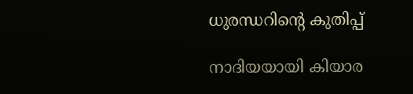ധുരന്ധറിന്റെ കുതിപ്പ്

നാദിയയായി കിയാര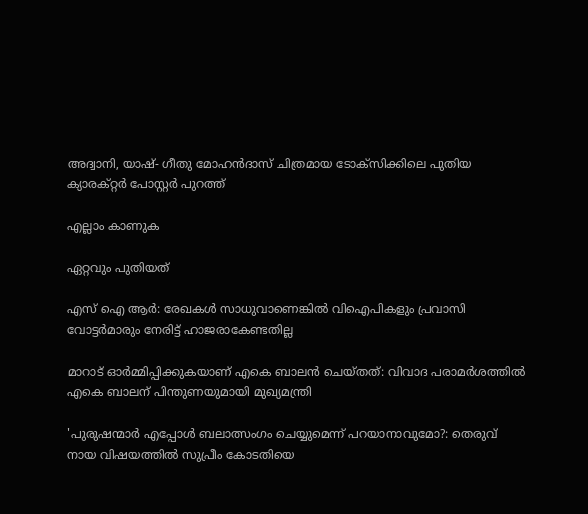അദ്വാനി, യാഷ്- ഗീതു മോഹൻദാസ് ചിത്രമായ ടോക്സിക്കിലെ പുതിയ ക്യാരക്റ്റർ പോസ്റ്റർ പുറത്ത്

എല്ലാം കാണുക

ഏറ്റവും പുതിയത്

എസ് ഐ ആര്‍: രേഖകള്‍ സാധുവാണെങ്കില്‍ വിഐപികളും പ്രവാസി വോട്ടര്‍മാരും നേരിട്ട് ഹാജരാകേണ്ടതില്ല

മാറാട് ഓര്‍മ്മിപ്പിക്കുകയാണ് എകെ ബാലന്‍ ചെയ്തത്: വിവാദ പരാമര്‍ശത്തില്‍ എകെ ബാലന് പിന്തുണയുമായി മുഖ്യമന്ത്രി

'പുരുഷന്മാർ എപ്പോൾ ബലാത്സംഗം ചെയ്യുമെന്ന് പറയാനാവുമോ?: തെരുവ് നായ വിഷയത്തിൽ സുപ്രീം കോടതിയെ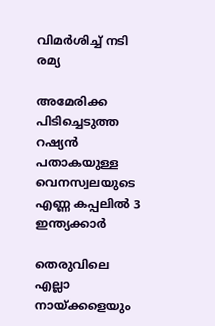വിമർശിച്ച് നടി രമ്യ

അമേരിക്ക പിടിച്ചെടുത്ത റഷ്യന്‍ പതാകയുള്ള വെനസ്വലയുടെ എണ്ണ കപ്പലില്‍ 3 ഇന്ത്യക്കാര്‍

തെരുവിലെ എല്ലാ നായ്ക്കളെയും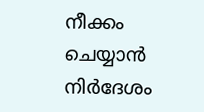നീക്കം ചെയ്യാന്‍ നിര്‍ദേശം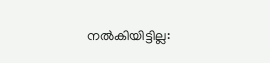നല്‍കിയിട്ടില്ല: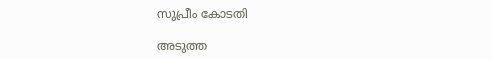സുപ്രീം കോടതി

അടുത്ത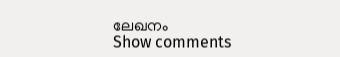ലേഖനം
Show comments